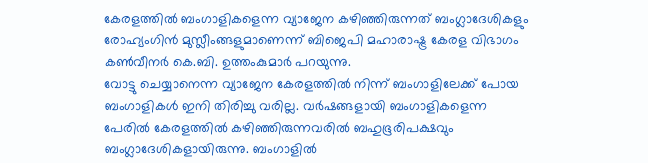കേരളത്തിൽ ബംഗാളികളെന്ന വ്യാജേന കഴിഞ്ഞിരുന്നത് ബംഗ്ലാദേശികളും രോഹ്യംഗിൻ മുസ്ലീംങ്ങളുമാണെന്ന് ബിജെപി മഹാരാഷ്ട്ര കേരള വിഭാഗം കൺവീനർ കെ.ബി. ഉത്തംകുമാർ പറയുന്നു.
വോട്ടു ചെയ്യാനെന്ന വ്യാജേന കേരളത്തിൽ നിന്ന് ബംഗാളിലേക്ക് പോയ ബംഗാളികൾ ഇനി തിരിച്ചു വരില്ല. വർഷങ്ങളായി ബംഗാളികളെന്ന പേരിൽ കേരളത്തിൽ കഴിഞ്ഞിരുന്നവരിൽ ബഹുഭൂരിപക്ഷവും ബംഗ്ലാദേശികളായിരുന്നു. ബംഗാളിൽ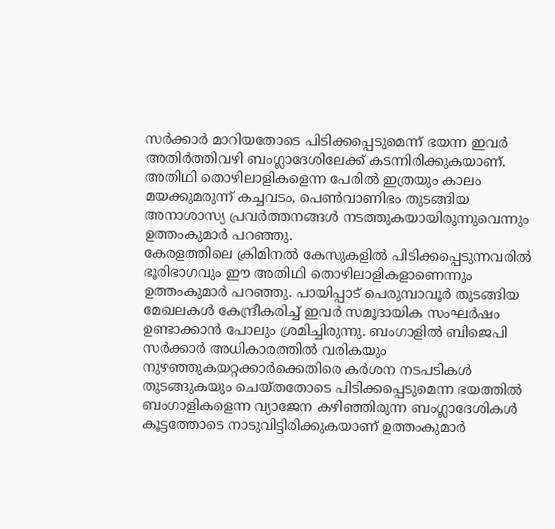സർക്കാർ മാറിയതോടെ പിടിക്കപ്പെടുമെന്ന് ഭയന്ന ഇവർ അതിർത്തിവഴി ബംഗ്ലാദേശിലേക്ക് കടന്നിരിക്കുകയാണ്. അതിഥി തൊഴിലാളികളെന്ന പേരിൽ ഇത്രയും കാലം മയക്കുമരുന്ന് കച്ചവടം, പെൺവാണിഭം തുടങ്ങിയ അനാശാസ്യ പ്രവർത്തനങ്ങൾ നടത്തുകയായിരുന്നുവെന്നും ഉത്തംകുമാർ പറഞ്ഞു.
കേരളത്തിലെ ക്രിമിനൽ കേസുകളിൽ പിടിക്കപ്പെടുന്നവരിൽ ഭൂരിഭാഗവും ഈ അതിഥി തൊഴിലാളികളാണെന്നും ഉത്തംകുമാർ പറഞ്ഞു. പായിപ്പാട് പെരുമ്പാവൂർ തുടങ്ങിയ മേഖലകൾ കേന്ദ്രീകരിച്ച് ഇവർ സമൂദായിക സംഘർഷം ഉണ്ടാക്കാൻ പോലും ശ്രമിച്ചിരുന്നു. ബംഗാളിൽ ബിജെപി സർക്കാർ അധികാരത്തിൽ വരികയും നുഴഞ്ഞുകയറ്റക്കാർക്കെതിരെ കർശന നടപടികൾ തുടങ്ങുകയും ചെയ്തതോടെ പിടിക്കപ്പെടുമെന്ന ഭയത്തിൽ ബംഗാളികളെന്ന വ്യാജേന കഴിഞ്ഞിരുന്ന ബംഗ്ലാദേശികൾ കൂട്ടത്തോടെ നാടുവിട്ടിരിക്കുകയാണ് ഉത്തംകുമാർ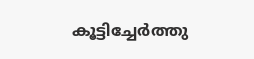കൂട്ടിച്ചേർത്തു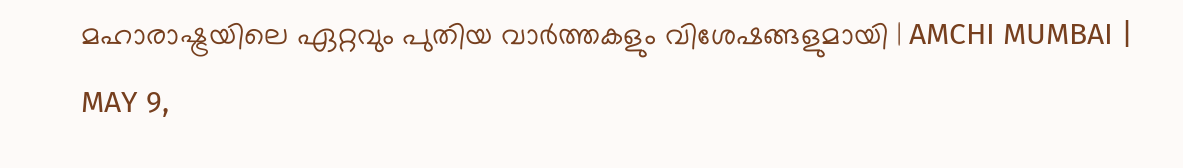മഹാരാഷ്ട്രയിലെ ഏറ്റവും പുതിയ വാർത്തകളും വിശേഷങ്ങളുമായി | AMCHI MUMBAI | MAY 9,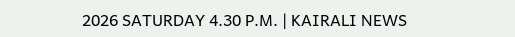2026 SATURDAY 4.30 P.M. | KAIRALI NEWS